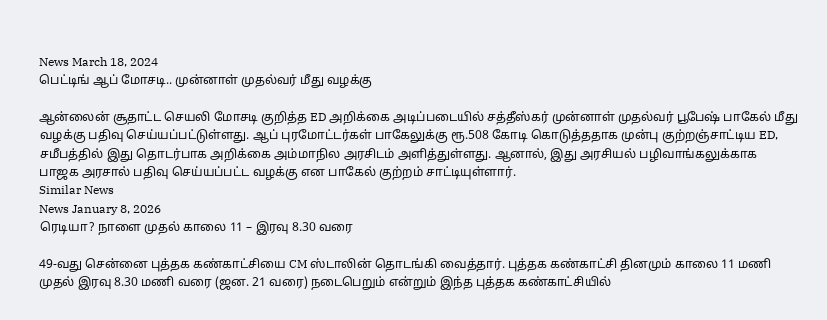News March 18, 2024
பெட்டிங் ஆப் மோசடி.. முன்னாள் முதல்வர் மீது வழக்கு

ஆன்லைன் சூதாட்ட செயலி மோசடி குறித்த ED அறிக்கை அடிப்படையில் சத்தீஸ்கர் முன்னாள் முதல்வர் பூபேஷ் பாகேல் மீது வழக்கு பதிவு செய்யப்பட்டுள்ளது. ஆப் புரமோட்டர்கள் பாகேலுக்கு ரூ.508 கோடி கொடுத்ததாக முன்பு குற்றஞ்சாட்டிய ED, சமீபத்தில் இது தொடர்பாக அறிக்கை அம்மாநில அரசிடம் அளித்துள்ளது. ஆனால், இது அரசியல் பழிவாங்கலுக்காக பாஜக அரசால் பதிவு செய்யப்பட்ட வழக்கு என பாகேல் குற்றம் சாட்டியுள்ளார்.
Similar News
News January 8, 2026
ரெடியா? நாளை முதல் காலை 11 – இரவு 8.30 வரை

49-வது சென்னை புத்தக கண்காட்சியை CM ஸ்டாலின் தொடங்கி வைத்தார். புத்தக கண்காட்சி தினமும் காலை 11 மணி முதல் இரவு 8.30 மணி வரை (ஜன. 21 வரை) நடைபெறும் என்றும் இந்த புத்தக கண்காட்சியில்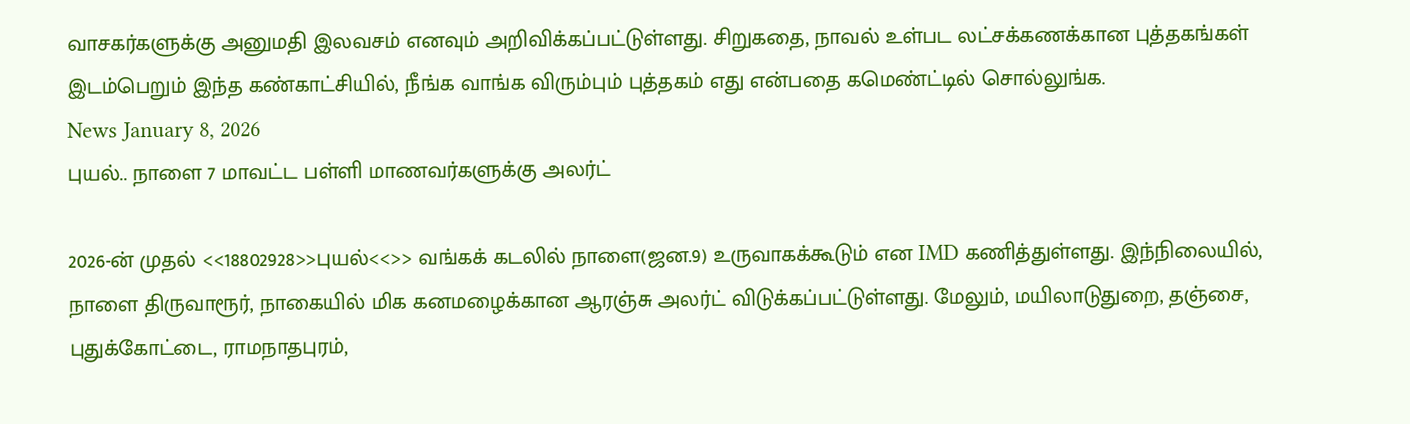வாசகர்களுக்கு அனுமதி இலவசம் எனவும் அறிவிக்கப்பட்டுள்ளது. சிறுகதை, நாவல் உள்பட லட்சக்கணக்கான புத்தகங்கள் இடம்பெறும் இந்த கண்காட்சியில், நீங்க வாங்க விரும்பும் புத்தகம் எது என்பதை கமெண்ட்டில் சொல்லுங்க.
News January 8, 2026
புயல்.. நாளை 7 மாவட்ட பள்ளி மாணவர்களுக்கு அலர்ட்

2026-ன் முதல் <<18802928>>புயல்<<>> வங்கக் கடலில் நாளை(ஜன.9) உருவாகக்கூடும் என IMD கணித்துள்ளது. இந்நிலையில், நாளை திருவாரூர், நாகையில் மிக கனமழைக்கான ஆரஞ்சு அலர்ட் விடுக்கப்பட்டுள்ளது. மேலும், மயிலாடுதுறை, தஞ்சை, புதுக்கோட்டை, ராமநாதபுரம்,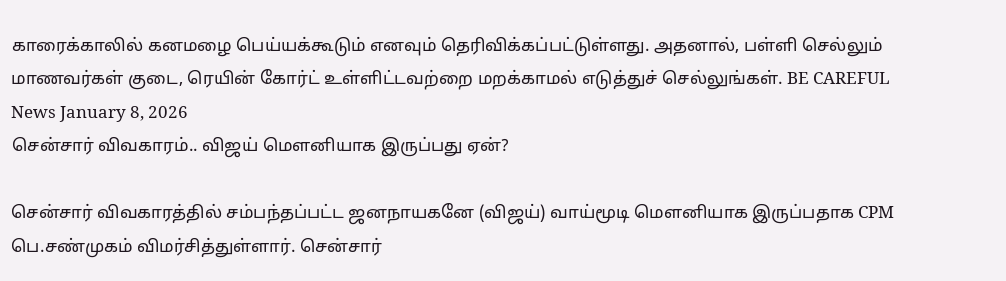காரைக்காலில் கனமழை பெய்யக்கூடும் எனவும் தெரிவிக்கப்பட்டுள்ளது. அதனால், பள்ளி செல்லும் மாணவர்கள் குடை, ரெயின் கோர்ட் உள்ளிட்டவற்றை மறக்காமல் எடுத்துச் செல்லுங்கள். BE CAREFUL
News January 8, 2026
சென்சார் விவகாரம்.. விஜய் மௌனியாக இருப்பது ஏன்?

சென்சார் விவகாரத்தில் சம்பந்தப்பட்ட ஜனநாயகனே (விஜய்) வாய்மூடி மௌனியாக இருப்பதாக CPM பெ.சண்முகம் விமர்சித்துள்ளார். சென்சார்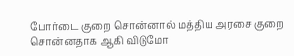போர்டை குறை சொன்னால் மத்திய அரசை குறை சொன்னதாக ஆகி விடுமோ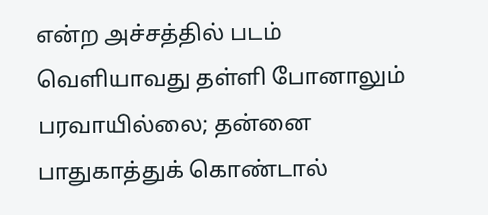என்ற அச்சத்தில் படம் வெளியாவது தள்ளி போனாலும் பரவாயில்லை; தன்னை பாதுகாத்துக் கொண்டால்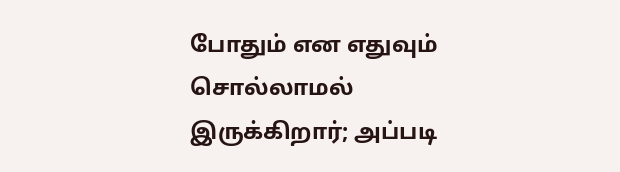போதும் என எதுவும் சொல்லாமல் இருக்கிறார்; அப்படி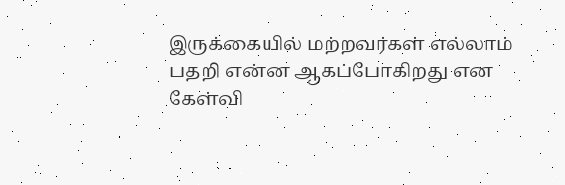இருக்கையில் மற்றவர்கள் எல்லாம் பதறி என்ன ஆகப்போகிறது என கேள்வி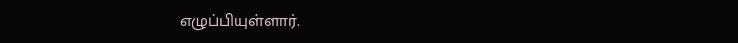எழுப்பியுள்ளார்.